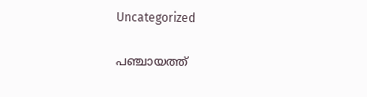Uncategorized

പഞ്ചായത്ത്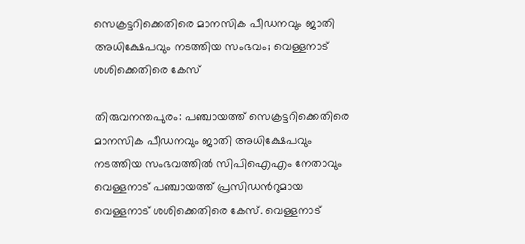സെക്രട്ടറിക്കെതിരെ മാനസിക പീഡനവും ജാതി അധിക്ഷേപവും നടത്തിയ സംഭവം; വെള്ളനാട് ശശിക്കെതിരെ കേസ്

തിരുവനന്തപുരം: പഞ്ചായത്ത് സെക്രട്ടറിക്കെതിരെ മാനസിക പീഡനവും ജാതി അധിക്ഷേപവും നടത്തിയ സംഭവത്തില്‍ സിപിഐഎം നേതാവും വെള്ളനാട് പഞ്ചായത്ത് പ്രസിഡന്‍റുമായ വെള്ളനാട് ശശിക്കെതിരെ കേസ്. വെള്ളനാട്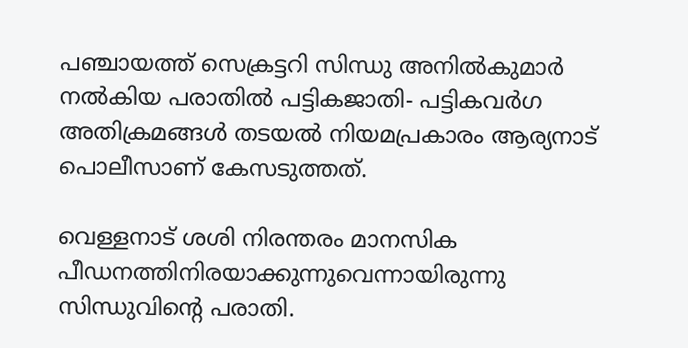പഞ്ചായത്ത് സെക്രട്ടറി സിന്ധു അനില്‍കുമാർ നൽകിയ പരാതിൽ പട്ടികജാതി- പട്ടികവര്‍ഗ അതിക്രമങ്ങള്‍ തടയല്‍ നിയമപ്രകാരം ആര്യനാട് പൊലീസാണ് കേസടുത്തത്.

വെള്ളനാട് ശശി നിരന്തരം മാനസിക പീഡനത്തിനിരയാക്കുന്നുവെന്നായിരുന്നു സിന്ധുവിൻ്റെ പരാതി.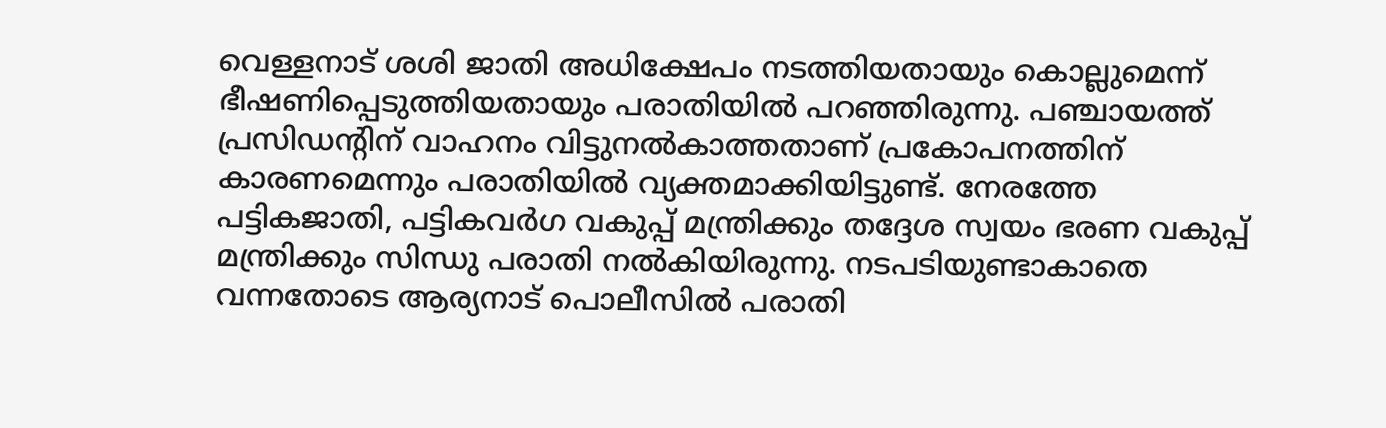വെള്ളനാട് ശശി ജാതി അധിക്ഷേപം നടത്തിയതായും കൊല്ലുമെന്ന് ഭീഷണിപ്പെടുത്തിയതായും പരാതിയിൽ പറഞ്ഞിരുന്നു. പഞ്ചായത്ത് പ്രസിഡന്റിന് വാഹനം വിട്ടുനല്‍കാത്തതാണ് പ്രകോപനത്തിന് കാരണമെന്നും പരാതിയില്‍ വ്യക്തമാക്കിയിട്ടുണ്ട്. നേരത്തേ പട്ടികജാതി, പട്ടികവര്‍ഗ വകുപ്പ് മന്ത്രിക്കും തദ്ദേശ സ്വയം ഭരണ വകുപ്പ് മന്ത്രിക്കും സിന്ധു പരാതി നൽകിയിരുന്നു. നടപടിയുണ്ടാകാതെ വന്നതോടെ ആര്യനാട് പൊലീസിൽ പരാതി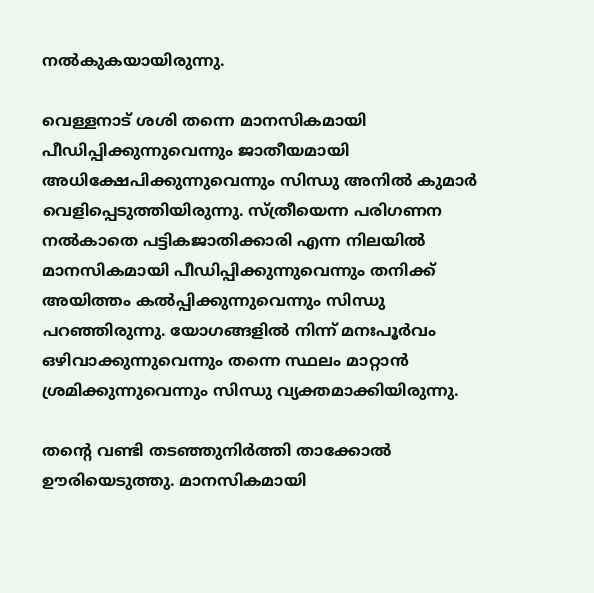നൽകുകയായിരുന്നു.

വെള്ളനാട് ശശി തന്നെ മാനസികമായി പീഡിപ്പിക്കുന്നുവെന്നും ജാതീയമായി അധിക്ഷേപിക്കുന്നുവെന്നും സിന്ധു അനില്‍ കുമാര്‍ വെളിപ്പെടുത്തിയിരുന്നു. സ്ത്രീയെന്ന പരിഗണന നല്‍കാതെ പട്ടികജാതിക്കാരി എന്ന നിലയില്‍ മാനസികമായി പീഡിപ്പിക്കുന്നുവെന്നും തനിക്ക് അയിത്തം കല്‍പ്പിക്കുന്നുവെന്നും സിന്ധു പറഞ്ഞിരുന്നു. യോഗങ്ങളില്‍ നിന്ന് മനഃപൂർവം ഒഴിവാക്കുന്നുവെന്നും തന്നെ സ്ഥലം മാറ്റാന്‍ ശ്രമിക്കുന്നുവെന്നും സിന്ധു വ്യക്തമാക്കിയിരുന്നു.

തന്റെ വണ്ടി തടഞ്ഞുനിര്‍ത്തി താക്കോല്‍ ഊരിയെടുത്തു. മാനസികമായി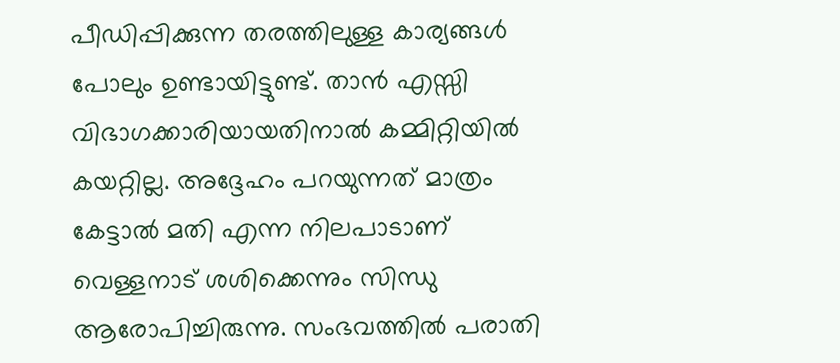പീഡിപ്പിക്കുന്ന തരത്തിലുള്ള കാര്യങ്ങള്‍ പോലും ഉണ്ടായിട്ടുണ്ട്. താന്‍ എസ്സി വിഭാഗക്കാരിയായതിനാല്‍ കമ്മിറ്റിയില്‍ കയറ്റില്ല. അദ്ദേഹം പറയുന്നത് മാത്രം കേട്ടാല്‍ മതി എന്ന നിലപാടാണ് വെള്ളനാട് ശശിക്കെന്നും സിന്ധു ആരോപിച്ചിരുന്നു. സംഭവത്തിൽ പരാതി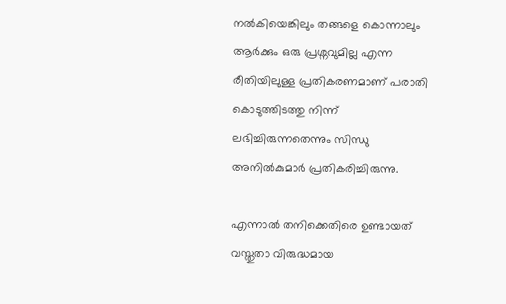നൽകിയെങ്കിലും തങ്ങളെ കൊന്നാലും ആര്‍ക്കും ഒരു പ്രശ്നവുമില്ല എന്ന രീതിയിലുള്ള പ്രതികരണമാണ് പരാതി കൊടുത്തിടത്തു നിന്ന് ലഭിച്ചിരുന്നതെന്നും സിന്ധു അനില്‍കുമാര്‍ പ്രതികരിച്ചിരുന്നു.

എന്നാല്‍ തനിക്കെതിരെ ഉണ്ടായത് വസ്തുതാ വിരുദ്ധമായ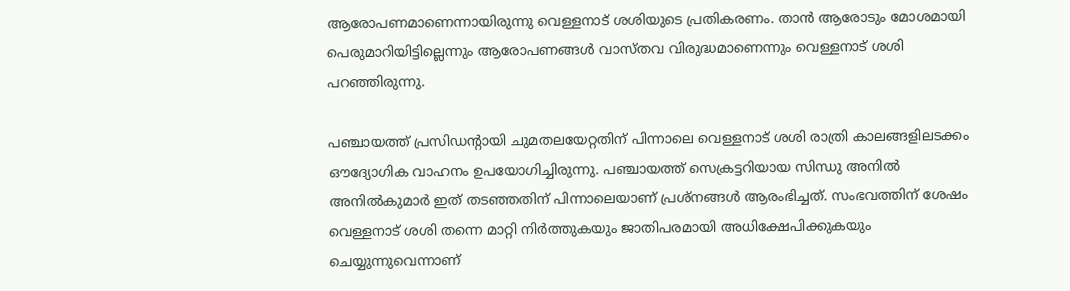ആരോപണമാണെന്നായിരുന്നു വെള്ളനാട് ശശിയുടെ പ്രതികരണം. താന്‍ ആരോടും മോശമായി പെരുമാറിയിട്ടില്ലെന്നും ആരോപണങ്ങള്‍ വാസ്തവ വിരുദ്ധമാണെന്നും വെള്ളനാട് ശശി പറഞ്ഞിരുന്നു.

പഞ്ചായത്ത് പ്രസിഡന്റായി ചുമതലയേറ്റതിന് പിന്നാലെ വെള്ളനാട് ശശി രാത്രി കാലങ്ങളിലടക്കം ഔദ്യോഗിക വാഹനം ഉപയോഗിച്ചിരുന്നു. പഞ്ചായത്ത് സെക്രട്ടറിയായ സിന്ധു അനില്‍ അനില്‍കുമാര്‍ ഇത് തടഞ്ഞതിന് പിന്നാലെയാണ് പ്രശ്നങ്ങള്‍ ആരംഭിച്ചത്. സംഭവത്തിന് ശേഷം വെള്ളനാട് ശശി തന്നെ മാറ്റി നിര്‍ത്തുകയും ജാതിപരമായി അധിക്ഷേപിക്കുകയും ചെയ്യുന്നുവെന്നാണ്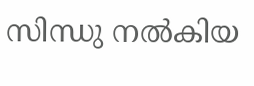സിന്ധു നല്‍കിയ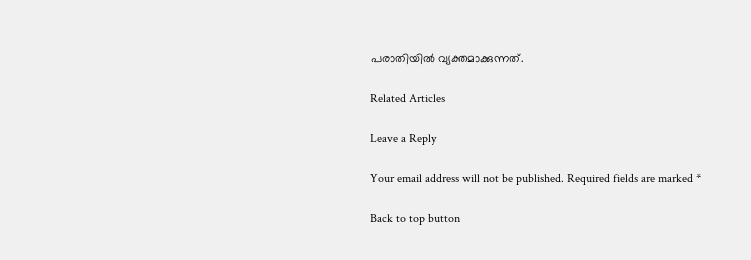പരാതിയില്‍ വ്യക്തമാക്കുന്നത്.

Related Articles

Leave a Reply

Your email address will not be published. Required fields are marked *

Back to top button